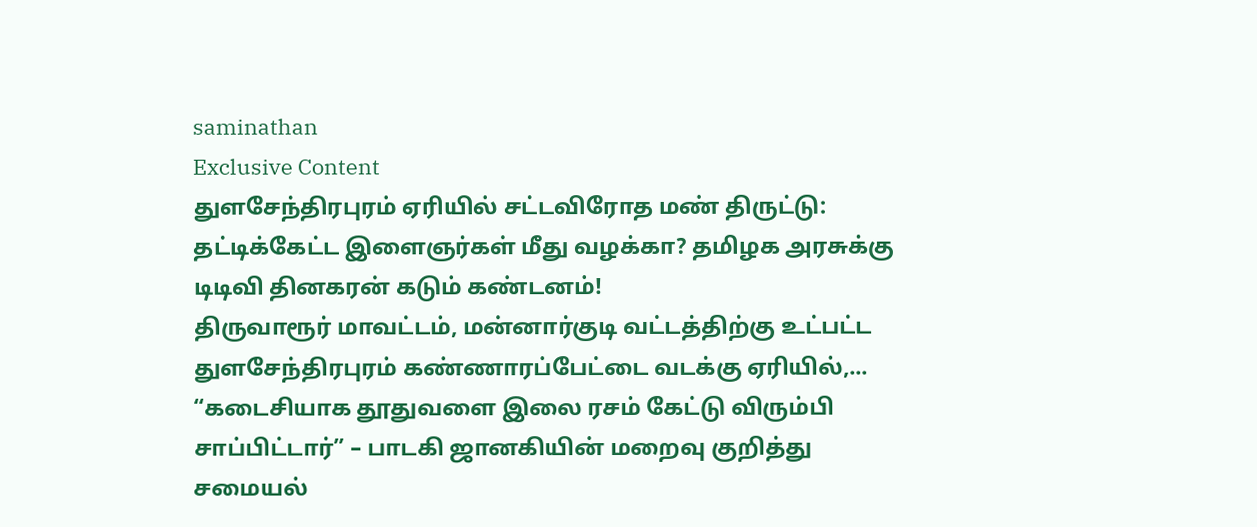saminathan
Exclusive Content
துளசேந்திரபுரம் ஏரியில் சட்டவிரோத மண் திருட்டு: தட்டிக்கேட்ட இளைஞர்கள் மீது வழக்கா? தமிழக அரசுக்கு டிடிவி தினகரன் கடும் கண்டனம்!
திருவாரூர் மாவட்டம், மன்னார்குடி வட்டத்திற்கு உட்பட்ட துளசேந்திரபுரம் கண்ணாரப்பேட்டை வடக்கு ஏரியில்,...
“கடைசியாக தூதுவளை இலை ரசம் கேட்டு விரும்பி சாப்பிட்டார்” – பாடகி ஜானகியின் மறைவு குறித்து சமையல்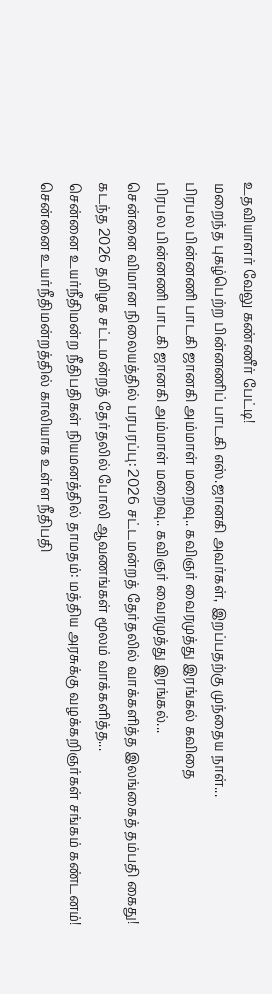உதவியாளர் வேலு கண்ணீர் பேட்டி!
மறைந்த புகழ்பெற்ற பின்னணிப் பாடகி எஸ்.ஜானகி அவர்கள், இறப்பதற்கு முந்தைய நாள்...
பிரபல பின்னணி பாடகி ஜானகி அம்மாள் மறைவு.. கவிஞர் வைரமுத்து இரங்கல் கவிதை
பிரபல பின்னணி பாடகி ஜானகி அம்மாள் மறைவு.. கவிஞர் வைரமுத்து இரங்கல்...
சென்னை விமான நிலையத்தில் பரபரப்பு: 2026 சட்டமன்றத் தேர்தலில் வாக்களித்த இலங்கைத் தம்பதி கைது!
கடந்த 2026 தமிழக சட்டமன்றத் தேர்தலில் போலி ஆவணங்கள் மூலம் வாக்களித்த...
சென்னை உயர்நீதிமன்ற நீதிபதிகள் நியமனத்தில் தாமதம்: மத்திய அரசுக்கு வழக்கறிஞர்கள் சங்கம் கண்டனம்!
சென்னை உயர்நீதிமன்றத்தில் காலியாக உள்ள நீதிபதி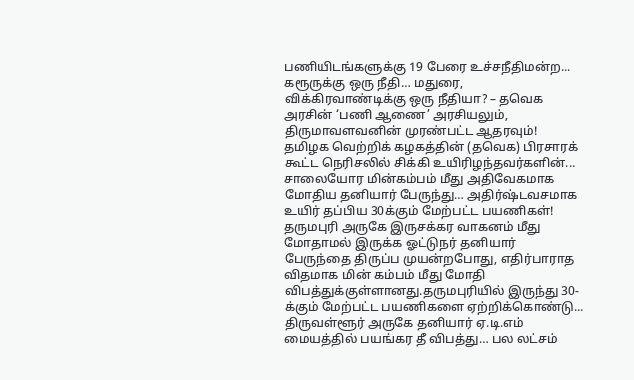பணியிடங்களுக்கு 19 பேரை உச்சநீதிமன்ற...
கரூருக்கு ஒரு நீதி… மதுரை, விக்கிரவாண்டிக்கு ஒரு நீதியா? – தவெக அரசின் ‘பணி ஆணை’ அரசியலும், திருமாவளவனின் முரண்பட்ட ஆதரவும்!
தமிழக வெற்றிக் கழகத்தின் (தவெக) பிரசாரக் கூட்ட நெரிசலில் சிக்கி உயிரிழந்தவர்களின்...
சாலையோர மின்கம்பம் மீது அதிவேகமாக மோதிய தனியார் பேருந்து… அதிர்ஷ்டவசமாக உயிர் தப்பிய 30க்கும் மேற்பட்ட பயணிகள்!
தருமபுரி அருகே இருசக்கர வாகனம் மீது மோதாமல் இருக்க ஓட்டுநர் தனியார் பேருந்தை திருப்ப முயன்றபோது, எதிர்பாராத விதமாக மின் கம்பம் மீது மோதி விபத்துக்குள்ளானது.தருமபுரியில் இருந்து 30-க்கும் மேற்பட்ட பயணிகளை ஏற்றிக்கொண்டு...
திருவள்ளூர் அருகே தனியார் ஏ.டி.எம் மையத்தில் பயங்கர தீ விபத்து… பல லட்சம்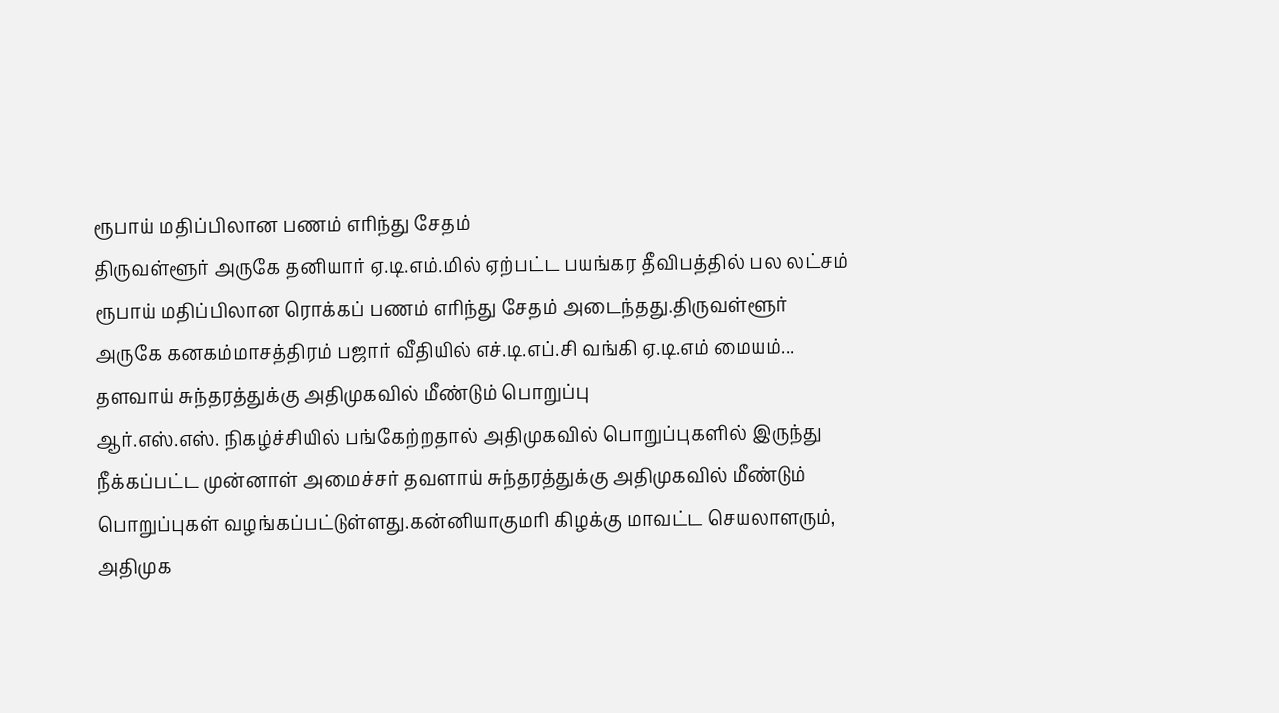ரூபாய் மதிப்பிலான பணம் எரிந்து சேதம்
திருவள்ளூர் அருகே தனியார் ஏ.டி.எம்.மில் ஏற்பட்ட பயங்கர தீவிபத்தில் பல லட்சம் ரூபாய் மதிப்பிலான ரொக்கப் பணம் எரிந்து சேதம் அடைந்தது.திருவள்ளூர் அருகே கனகம்மாசத்திரம் பஜார் வீதியில் எச்.டி.எப்.சி வங்கி ஏ.டி.எம் மையம்...
தளவாய் சுந்தரத்துக்கு அதிமுகவில் மீண்டும் பொறுப்பு
ஆர்.எஸ்.எஸ். நிகழ்ச்சியில் பங்கேற்றதால் அதிமுகவில் பொறுப்புகளில் இருந்து நீக்கப்பட்ட முன்னாள் அமைச்சர் தவளாய் சுந்தரத்துக்கு அதிமுகவில் மீண்டும் பொறுப்புகள் வழங்கப்பட்டுள்ளது.கன்னியாகுமரி கிழக்கு மாவட்ட செயலாளரும், அதிமுக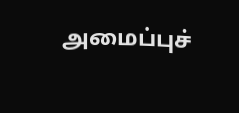அமைப்புச்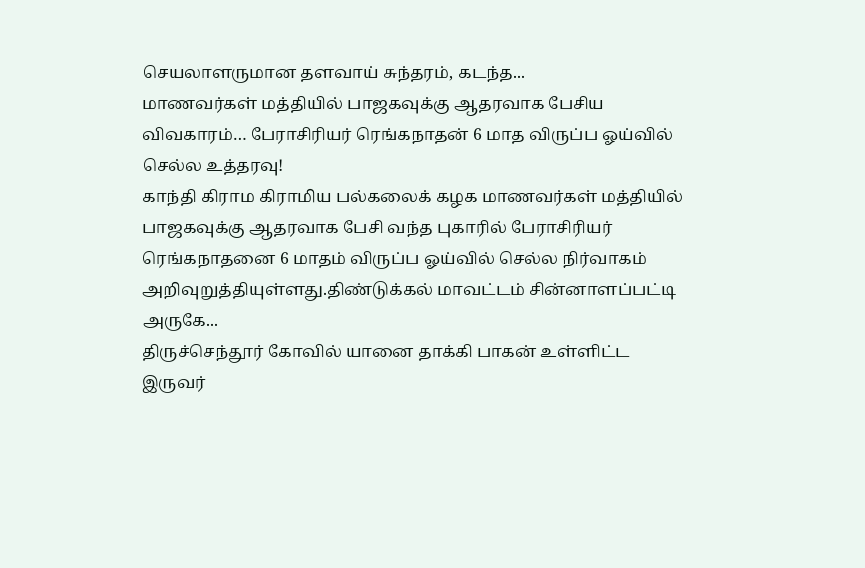செயலாளருமான தளவாய் சுந்தரம், கடந்த...
மாணவர்கள் மத்தியில் பாஜகவுக்கு ஆதரவாக பேசிய விவகாரம்… பேராசிரியர் ரெங்கநாதன் 6 மாத விருப்ப ஓய்வில் செல்ல உத்தரவு!
காந்தி கிராம கிராமிய பல்கலைக் கழக மாணவர்கள் மத்தியில் பாஜகவுக்கு ஆதரவாக பேசி வந்த புகாரில் பேராசிரியர் ரெங்கநாதனை 6 மாதம் விருப்ப ஓய்வில் செல்ல நிர்வாகம் அறிவுறுத்தியுள்ளது.திண்டுக்கல் மாவட்டம் சின்னாளப்பட்டி அருகே...
திருச்செந்தூர் கோவில் யானை தாக்கி பாகன் உள்ளிட்ட இருவர்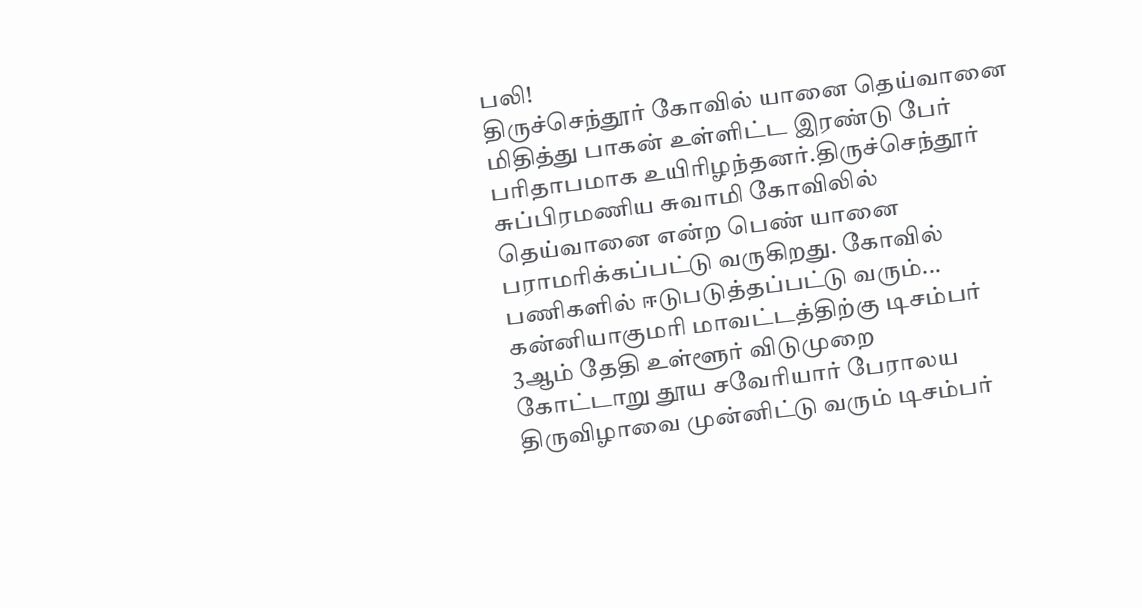பலி!
திருச்செந்தூர் கோவில் யானை தெய்வானை மிதித்து பாகன் உள்ளிட்ட இரண்டு பேர் பரிதாபமாக உயிரிழந்தனர்.திருச்செந்தூர் சுப்பிரமணிய சுவாமி கோவிலில் தெய்வானை என்ற பெண் யானை பராமரிக்கப்பட்டு வருகிறது. கோவில் பணிகளில் ஈடுபடுத்தப்பட்டு வரும்...
கன்னியாகுமரி மாவட்டத்திற்கு டிசம்பர் 3ஆம் தேதி உள்ளூர் விடுமுறை
கோட்டாறு தூய சவேரியார் பேராலய திருவிழாவை முன்னிட்டு வரும் டிசம்பர்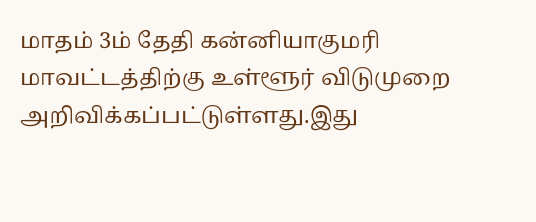மாதம் 3ம் தேதி கன்னியாகுமரி மாவட்டத்திற்கு உள்ளூர் விடுமுறை அறிவிக்கப்பட்டுள்ளது.இது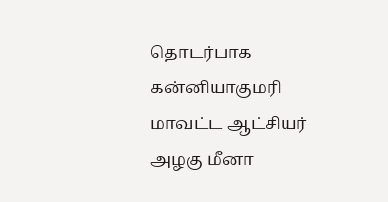தொடர்பாக கன்னியாகுமரி மாவட்ட ஆட்சியர் அழகு மீனா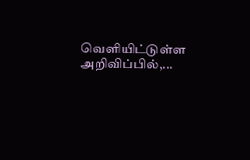வெளியிட்டுள்ள அறிவிப்பில்,...